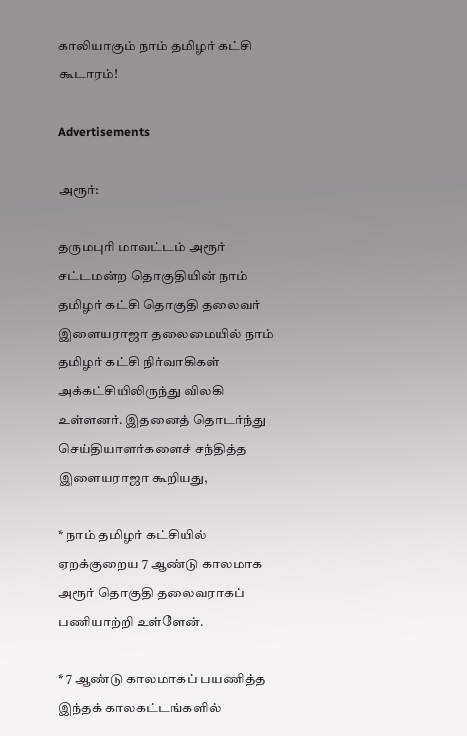காலியாகும் நாம் தமிழர் கட்சி கூடாரம்!

Advertisements

அரூர்:

தருமபுரி மாவட்டம் அரூர் சட்டமன்ற தொகுதியின் நாம் தமிழர் கட்சி தொகுதி தலைவர் இளையராஜா தலைமையில் நாம் தமிழர் கட்சி நிர்வாகிகள் அக்கட்சியிலிருந்து விலகி உள்ளனர். இதனைத் தொடர்ந்து செய்தியாளர்களைச் சந்தித்த இளையராஜா கூறியது,

* நாம் தமிழர் கட்சியில் ஏறக்குறைய 7 ஆண்டு காலமாக அரூர் தொகுதி தலைவராகப் பணியாற்றி உள்ளேன்.

* 7 ஆண்டு காலமாகப் பயணித்த இந்தக் காலகட்டங்களில்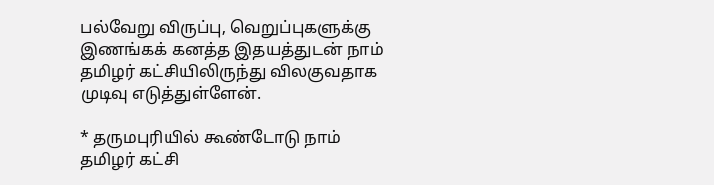பல்வேறு விருப்பு, வெறுப்புகளுக்கு இணங்கக் கனத்த இதயத்துடன் நாம் தமிழர் கட்சியிலிருந்து விலகுவதாக முடிவு எடுத்துள்ளேன்.

* தருமபுரியில் கூண்டோடு நாம் தமிழர் கட்சி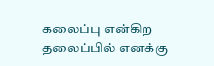கலைப்பு என்கிற தலைப்பில் எனக்கு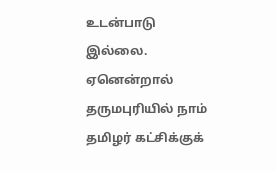உடன்பாடு இல்லை. ஏனென்றால் தருமபுரியில் நாம் தமிழர் கட்சிக்குக்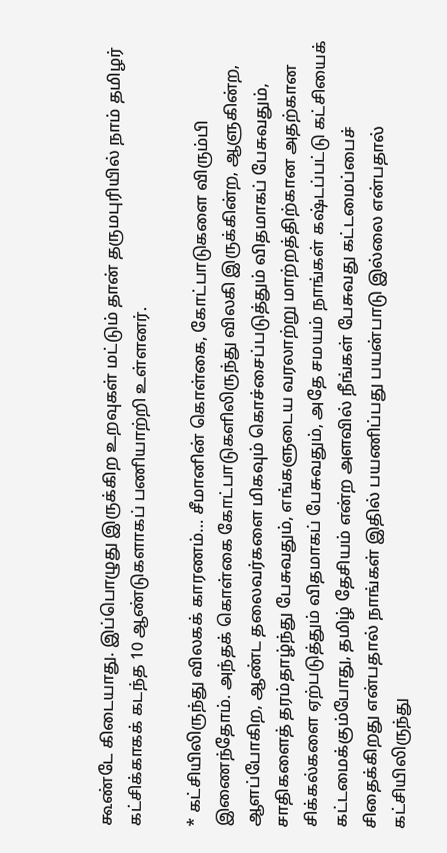கூண்டே கிடையாது. இப்பொழுது இருக்கிற உறவுகள் மட்டும் தான் தருமபுரியில் நாம் தமிழர் கட்சிக்காகக் கடந்த 10 ஆண்டுகளாகப் பணியாற்றி உள்ளனர்.

* கட்சியிலிருந்து விலகக் காரணம்… சீமானின் கொள்கை, கோட்பாடுகளை விரும்பி இணைந்தோம். அந்தக் கொள்கை கோட்பாடுகளிலிருந்து விலகி இருக்கின்ற, ஆளுகின்ற, ஆளப்போகிற, ஆண்ட தலைவர்களை மிகவும் கொச்சைப்படுத்தும் விதமாகப் பேசுவதும், சாதிகளைத் தரம்தாழ்ந்து பேசுவதும், எங்களுடைய வரலாற்று மாற்றத்திற்கான அதற்கான சிக்கல்களை ஏற்படுத்தும் விதமாகப் பேசுவதும், அதே சமயம் நாங்கள் கஷ்டப்பட்டு கட்சியைக் கட்டமைக்கும்போது, தமிழ் தேசியம் என்ற அளவில் நீங்கள் பேசுவது கட்டமைப்பைச் சிதைக்கிறது என்பதால் நாங்கள் இதில் பயணிப்பது பயன்பாடு இல்லை என்பதால் கட்சியிலிருந்து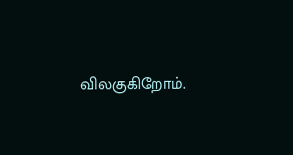விலகுகிறோம்.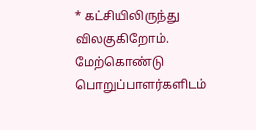* கட்சியிலிருந்து விலகுகிறோம். மேற்கொண்டு பொறுப்பாளர்களிடம்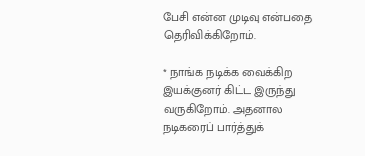பேசி என்ன முடிவு என்பதை தெரிவிக்கிறோம்.

* நாங்க நடிக்க வைக்கிற இயக்குனர் கிட்ட இருந்து வருகிறோம். அதனால நடிகரைப் பார்த்துக்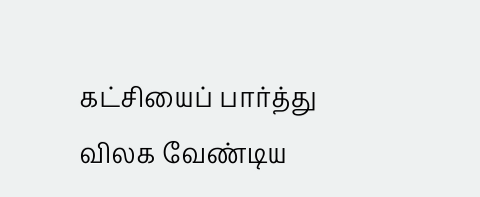கட்சியைப் பார்த்து விலக வேண்டிய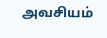அவசியம்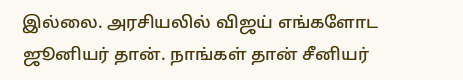இல்லை. அரசியலில் விஜய் எங்களோட ஜூனியர் தான். நாங்கள் தான் சீனியர்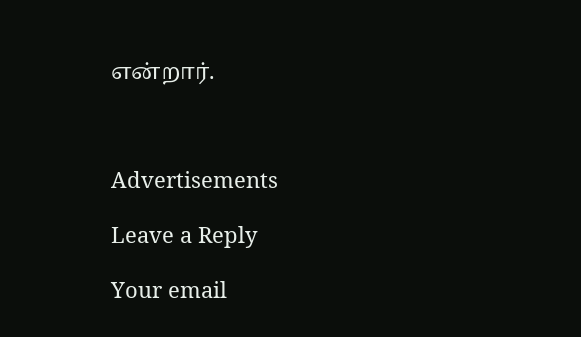என்றார்.



Advertisements

Leave a Reply

Your email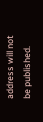address will not be published.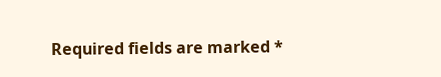Required fields are marked *